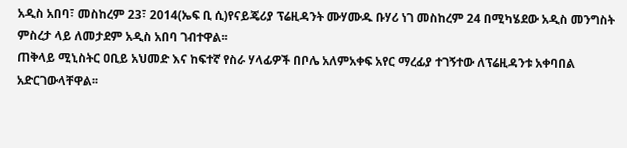አዲስ አበባ፣ መስከረም 23፣ 2014(ኤፍ ቢ ሲ)የናይጄሪያ ፕሬዚዳንት ሙሃሙዱ ቡሃሪ ነገ መስከረም 24 በሚካሄደው አዲስ መንግስት ምስረታ ላይ ለመታደም አዲስ አበባ ገብተዋል፡፡
ጠቅላይ ሚኒስትር ዐቢይ አህመድ እና ከፍተኛ የስራ ሃላፊዎች በቦሌ አለምአቀፍ አየር ማረፊያ ተገኝተው ለፕሬዚዳንቱ አቀባበል አድርገውላቸዋል፡፡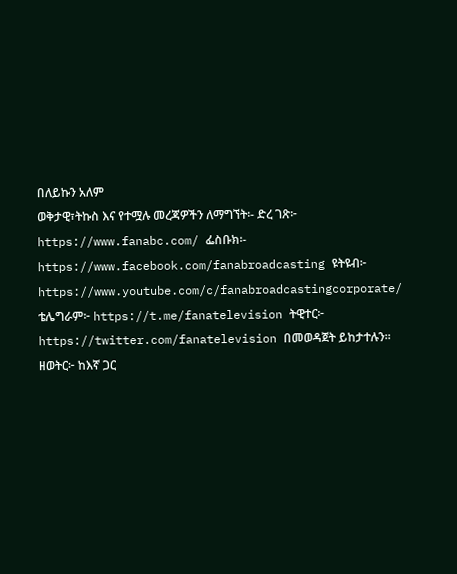በለይኩን አለም
ወቅታዊ፣ትኩስ እና የተሟሉ መረጃዎችን ለማግኘት፡- ድረ ገጽ፦ https://www.fanabc.com/ ፌስቡክ፡- https://www.facebook.com/fanabroadcasting ዩትዩብ፦ https://www.youtube.com/c/fanabroadcastingcorporate/ ቴሌግራም፦ https://t.me/fanatelevision ትዊተር፦ https://twitter.com/fanatelevision በመወዳጀት ይከታተሉን፡፡ ዘወትር፦ ከእኛ ጋር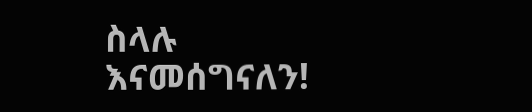ስላሉ እናመሰግናለን!